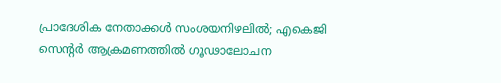പ്രാദേശിക നേതാക്കൾ സംശയനിഴലിൽ; എകെജി സെന്റർ ആക്രമണത്തിൽ ഗൂഢാലോചന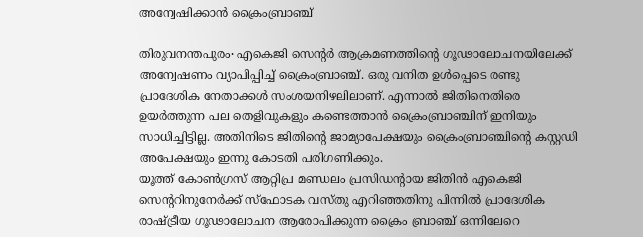അന്വേഷിക്കാൻ ക്രൈംബ്രാഞ്ച്

തിരുവനന്തപുരം∙ എകെജി സെന്റർ ആക്രമണത്തിന്റെ ഗൂഢാലോചനയിലേക്ക് അന്വേഷണം വ്യാപിപ്പിച്ച് ക്രൈംബ്രാഞ്ച്. ഒരു വനിത ഉൾപ്പെടെ രണ്ടു പ്രാദേശിക നേതാക്കൾ സംശയനിഴലിലാണ്. എന്നാൽ ജിതിനെതിരെ ഉയർത്തുന്ന പല തെളിവുകളും കണ്ടെത്താൻ ക്രൈംബ്രാഞ്ചിന് ഇനിയും സാധിച്ചിട്ടില്ല. അതിനിടെ ജിതിന്റെ ജാമ്യാപേക്ഷയും ക്രൈംബ്രാഞ്ചിന്റെ കസ്റ്റഡി അപേക്ഷയും ഇന്നു കോടതി പരിഗണിക്കും.
യൂത്ത് കോൺഗ്രസ് ആറ്റിപ്ര മണ്ഡലം പ്രസിഡന്റായ ജിതിൻ എകെജി സെന്ററിനുനേർക്ക് സ്ഫോടക വസ്തു എറിഞ്ഞതിനു പിന്നിൽ പ്രാദേശിക രാഷ്ട്രീയ ഗൂഢാലോചന ആരോപിക്കുന്ന ക്രൈം ബ്രാഞ്ച് ഒന്നിലേറെ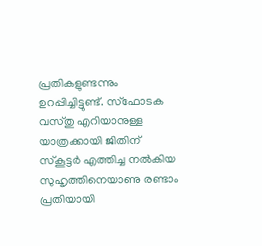പ്രതികളുണ്ടന്നും ഉറപ്പിച്ചിട്ടുണ്ട്. സ്ഫോടക വസ്തു എറിയാനുള്ള യാത്രക്കായി ജിതിന് സ്കൂട്ടർ എത്തിച്ച നൽകിയ സുഹൃത്തിനെയാണു രണ്ടാം പ്രതിയായി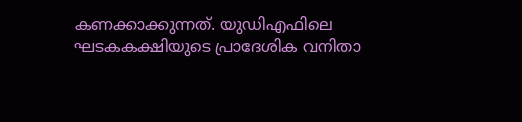കണക്കാക്കുന്നത്. യുഡിഎഫിലെ ഘടകകക്ഷിയുടെ പ്രാദേശിക വനിതാ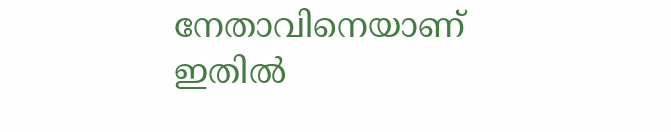നേതാവിനെയാണ് ഇതിൽ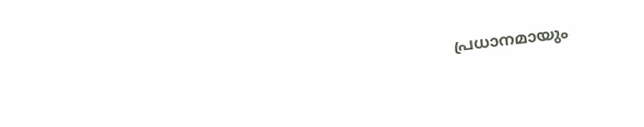പ്രധാനമായും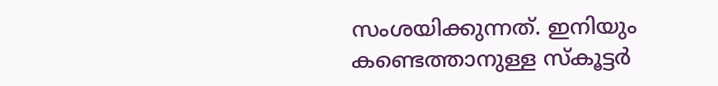സംശയിക്കുന്നത്. ഇനിയും കണ്ടെത്താനുള്ള സ്കൂട്ടർ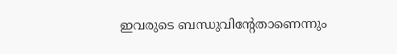ഇവരുടെ ബന്ധുവിന്റേതാണെന്നും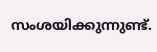സംശയിക്കുന്നുണ്ട്.